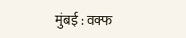मुंबई : वक्फ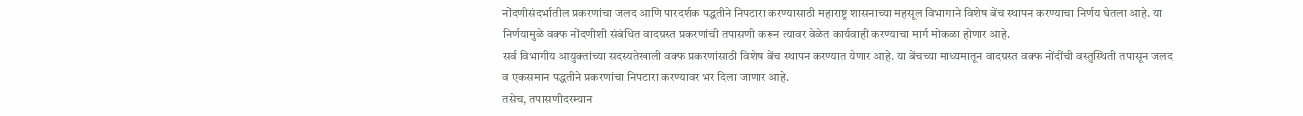नोंदणीसंदर्भातील प्रकरणांचा जलद आणि पारदर्शक पद्धतीने निपटारा करण्यासाठी महाराष्ट्र शासनाच्या महसूल विभागाने विशेष बेंच स्थापन करण्याचा निर्णय घेतला आहे. या निर्णयामुळे वक्फ नोंदणीशी संबंधित वादग्रस्त प्रकरणांची तपासणी करून त्यावर वेळेत कार्यवाही करण्याचा मार्ग मोकळा होणार आहे.
सर्व विभागीय आयुक्तांच्या सदस्यतेखाली वक्फ प्रकरणांसाठी विशेष बेंच स्थापन करण्यात येणार आहे. या बेंचच्या माध्यमातून वादग्रस्त वक्फ नोंदींची वस्तुस्थिती तपासून जलद व एकसमान पद्धतीने प्रकरणांचा निपटारा करण्यावर भर दिला जाणार आहे.
तसेच, तपासणीदरम्यान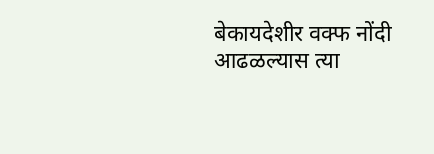बेकायदेशीर वक्फ नोंदी आढळल्यास त्या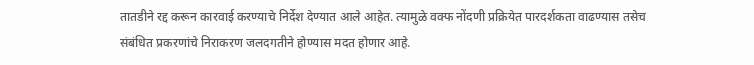तातडीने रद्द करून कारवाई करण्याचे निर्देश देण्यात आले आहेत. त्यामुळे वक्फ नोंदणी प्रक्रियेत पारदर्शकता वाढण्यास तसेच संबंधित प्रकरणांचे निराकरण जलदगतीने होण्यास मदत होणार आहे.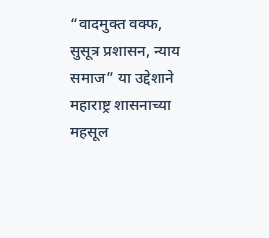“वादमुक्त वक्फ, सुसूत्र प्रशासन, न्याय समाज” या उद्देशाने महाराष्ट्र शासनाच्या महसूल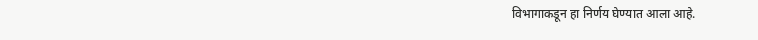विभागाकडून हा निर्णय घेण्यात आला आहे.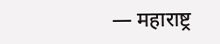— महाराष्ट्र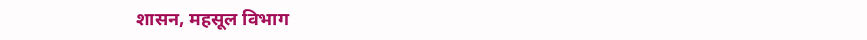शासन, महसूल विभाग